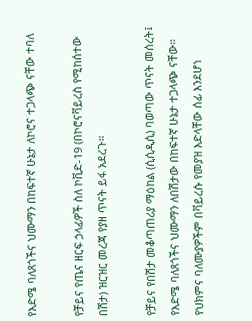የእድሜ ባለጸጎችና ህሙማን በከፍተኛ ሁኔታ ለኮሮና ተጋላጭ ናቸው ተባለ

የቻይና የጤና ዘርፍ ኃላፊዎች ስለ ኮቪድ-19 (በኮሮናቫይረስ የሚከሰተው በሽታ) ዝርዝር መረጃ የያዘ ጥናት ይፋ አደረጉ።

የቻይና የበሽታ መቆጣጠሪያ ማዕከል (ሲሲዲሲ) ባወጣው ጥናት መሰረት፤ የእድሜ ባለጸጎችና ህሙማን ለበሽታው በከፍተኛ ሁኔታ ተጋላጭ ናቸው። የህክምና ባለሙያዎችም በቫይረሱ የመያዝ እድላቸው ሰፊ እንደሆነ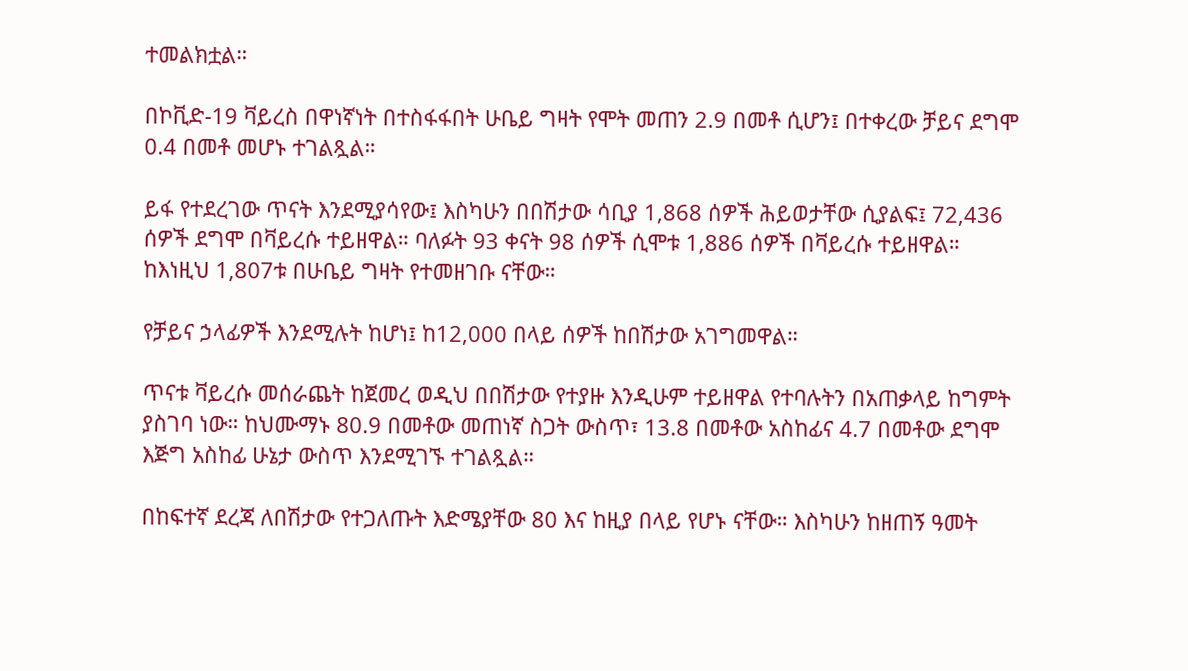ተመልክቷል።

በኮቪድ-19 ቫይረስ በዋነኛነት በተስፋፋበት ሁቤይ ግዛት የሞት መጠን 2.9 በመቶ ሲሆን፤ በተቀረው ቻይና ደግሞ 0.4 በመቶ መሆኑ ተገልጿል።

ይፋ የተደረገው ጥናት እንደሚያሳየው፤ እስካሁን በበሽታው ሳቢያ 1,868 ሰዎች ሕይወታቸው ሲያልፍ፤ 72,436 ሰዎች ደግሞ በቫይረሱ ተይዘዋል። ባለፉት 93 ቀናት 98 ሰዎች ሲሞቱ 1,886 ሰዎች በቫይረሱ ተይዘዋል። ከእነዚህ 1,807ቱ በሁቤይ ግዛት የተመዘገቡ ናቸው።

የቻይና ኃላፊዎች እንደሚሉት ከሆነ፤ ከ12,000 በላይ ሰዎች ከበሽታው አገግመዋል።

ጥናቱ ቫይረሱ መሰራጨት ከጀመረ ወዲህ በበሽታው የተያዙ እንዲሁም ተይዘዋል የተባሉትን በአጠቃላይ ከግምት ያስገባ ነው። ከህሙማኑ 80.9 በመቶው መጠነኛ ስጋት ውስጥ፣ 13.8 በመቶው አስከፊና 4.7 በመቶው ደግሞ እጅግ አስከፊ ሁኔታ ውስጥ እንደሚገኙ ተገልጿል።

በከፍተኛ ደረጃ ለበሽታው የተጋለጡት እድሜያቸው 80 እና ከዚያ በላይ የሆኑ ናቸው። እስካሁን ከዘጠኝ ዓመት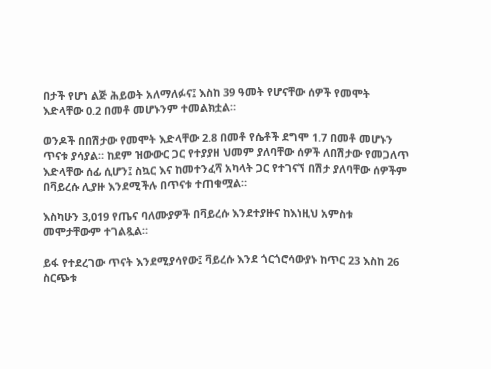በታች የሆነ ልጅ ሕይወት አለማለፉና፤ እስከ 39 ዓመት የሆናቸው ሰዎች የመሞት እድላቸው 0.2 በመቶ መሆኑንም ተመልክቷል።

ወንዶች በበሽታው የመሞት እድላቸው 2.8 በመቶ የሴቶች ደግሞ 1.7 በመቶ መሆኑን ጥናቱ ያሳያል። ከደም ዝውውር ጋር የተያያዘ ህመም ያለባቸው ሰዎች ለበሽታው የመጋለጥ እድላቸው ሰፊ ሲሆን፤ ስኳር እና ከመተንፈሻ አካላት ጋር የተገናኘ በሽታ ያለባቸው ሰዎችም በቫይረሱ ሊያዙ እንደሚችሉ በጥናቱ ተጠቁሟል።

እስካሁን 3,019 የጤና ባለሙያዎች በቫይረሱ እንደተያዙና ከእነዚህ አምስቱ መሞታቸውም ተገልጿል።

ይፋ የተደረገው ጥናት እንደሚያሳየው፤ ቫይረሱ እንደ ጎርጎሮሳውያኑ ከጥር 23 እስከ 26 ስርጭቱ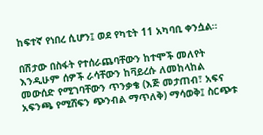ከፍተኛ የነበረ ሲሆን፤ ወደ የካቲት 11 አካባቢ ቀንሷል።

በሽታው በስፋት የተሰራጨባቸውን ከተሞች መለየት እንዲሁም ሰዎች ራሳቸውን ከቫይረሱ ለመከላከል መውሰድ የሚገባቸውን ጥንቃቄ (እጅ መታጠብ፣ አፍና አፍንጫ የሚሸፍን ጭንብል ማጥለቅ) ማሳወቅ፤ ስርጭቱ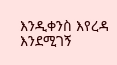እንዲቀንስ እየረዳ እንደሚገኝ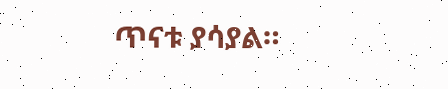ጥናቱ ያሳያል።